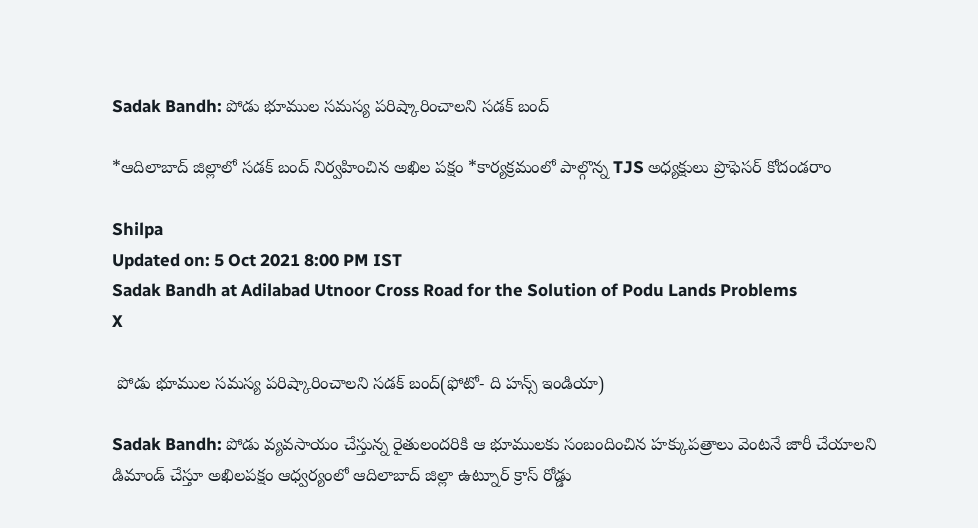Sadak Bandh: పోడు భూముల సమస్య పరిష్కారించాలని సడక్‌ బంద్

*ఆదిలాబాద్‌ జిల్లాలో సడక్‌ బంద్‌ నిర్వహించిన అఖిల పక్షం *కార్యక్రమంలో పాల్గొన్న TJS అధ్యక్షులు ప్రొఫెసర్ కోదండరాం

Shilpa
Updated on: 5 Oct 2021 8:00 PM IST
Sadak Bandh at Adilabad Utnoor Cross Road for the Solution of Podu Lands Problems
X

 పోడు భూముల సమస్య పరిష్కారించాలని సడక్‌ బంద్(ఫోటో- ది హన్స్ ఇండియా)

Sadak Bandh: పోడు వ్యవసాయం చేస్తున్న రైతులందరికి ఆ భూములకు సంబందించిన హక్కుపత్రాలు వెంటనే జారీ చేయాలని డిమాండ్ చేస్తూ అఖిలపక్షం ఆధ్వర్యంలో ఆదిలాబాద్ జిల్లా ఉట్నూర్ క్రాస్ రోడ్డు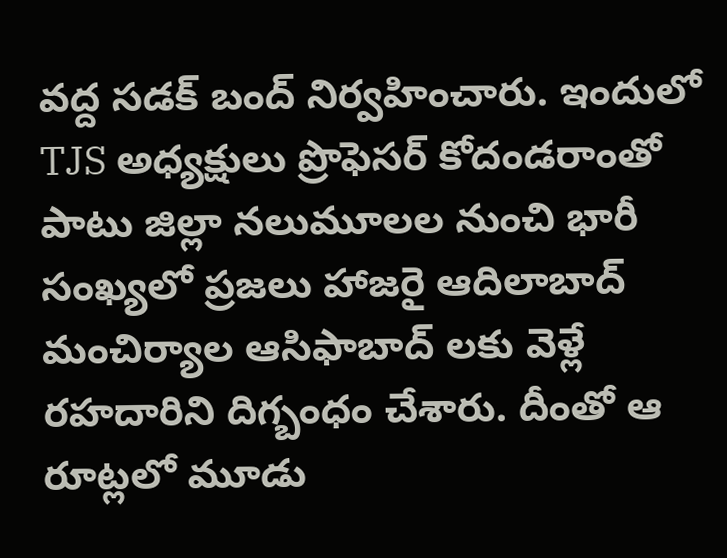వద్ద సడక్ బంద్ నిర్వహించారు. ఇందులో TJS అధ్యక్షులు ప్రొఫెసర్ కోదండరాంతో పాటు జిల్లా నలుమూలల నుంచి భారీ సంఖ్యలో ప్రజలు హాజరై ఆదిలాబాద్ మంచిర్యాల ఆసిఫాబాద్ లకు వెళ్లే రహదారిని దిగ్బంధం చేశారు. దీంతో ఆ రూట్లలో మూడు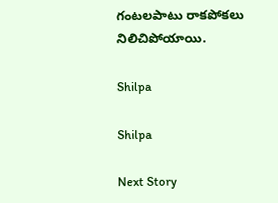గంటలపాటు రాకపోకలు నిలిచిపోయాయి.

Shilpa

Shilpa

Next Story